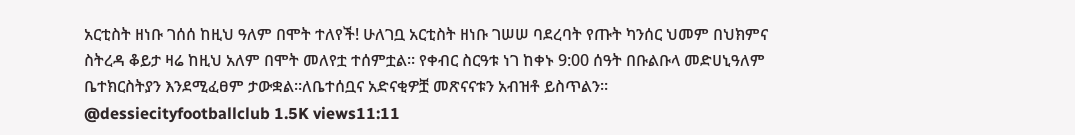አርቲስት ዘነቡ ገሰሰ ከዚህ ዓለም በሞት ተለየች! ሁለገቧ አርቲስት ዘነቡ ገሠሠ ባደረባት የጡት ካንሰር ህመም በህክምና ስትረዳ ቆይታ ዛሬ ከዚህ አለም በሞት መለየቷ ተሰምቷል። የቀብር ስርዓቱ ነገ ከቀኑ 9:00 ሰዓት በቡልቡላ መድሀኒዓለም ቤተክርስትያን እንደሚፈፀም ታውቋል።ለቤተሰቧና አድናቂዎቿ መጽናናቱን አብዝቶ ይስጥልን። @dessiecityfootballclub 1.5K views11:11